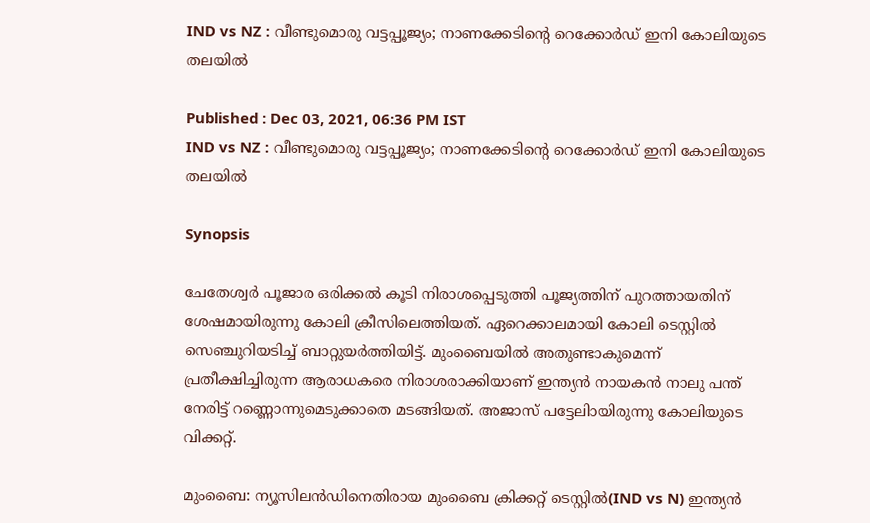IND vs NZ : വീണ്ടുമൊരു വട്ടപ്പൂജ്യം; നാണക്കേടിന്‍റെ റെക്കോര്‍ഡ് ഇനി കോലിയുടെ തലയില്‍

Published : Dec 03, 2021, 06:36 PM IST
IND vs NZ : വീണ്ടുമൊരു വട്ടപ്പൂജ്യം; നാണക്കേടിന്‍റെ റെക്കോര്‍ഡ് ഇനി കോലിയുടെ തലയില്‍

Synopsis

ചേതേശ്വര്‍ പൂജാര ഒരിക്കല്‍ കൂടി നിരാശപ്പെടുത്തി പൂജ്യത്തിന് പുറത്തായതിന് ശേഷമായിരുന്നു കോലി ക്രീസിലെത്തിയത്. ഏറെക്കാലമായി കോലി ടെസ്റ്റില്‍ സെഞ്ചുറിയടിച്ച് ബാറ്റുയര്‍ത്തിയിട്ട്. മുംബൈയില്‍ അതുണ്ടാകുമെന്ന് പ്രതീക്ഷിച്ചിരുന്ന ആരാധകരെ നിരാശരാക്കിയാണ് ഇന്ത്യന്‍ നായകന്‍ നാലു പന്ത് നേരിട്ട് റണ്ണൊന്നുമെടുക്കാതെ മടങ്ങിയത്. അജാസ് പട്ടേലിായിരുന്നു കോലിയുടെ വിക്കറ്റ്.

മുംബൈ: ന്യൂസിലന്‍ഡിനെതിരായ മുംബൈ ക്രിക്കറ്റ് ടെസ്റ്റില്‍(IND vs N) ഇന്ത്യന്‍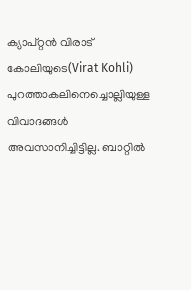ക്യാപ്റ്റന്‍ വിരാട് കോലിയുടെ(Virat Kohli) പുറത്താകലിനെച്ചൊല്ലിയുള്ള വിവാദങ്ങള്‍ അവസാനിച്ചിട്ടില്ല. ബാറ്റില്‍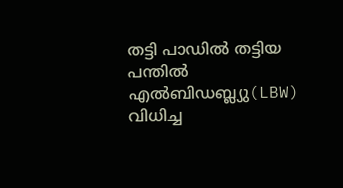തട്ടി പാഡില്‍ തട്ടിയ പന്തില്‍ എല്‍ബിഡബ്ല്യു(LBW) വിധിച്ച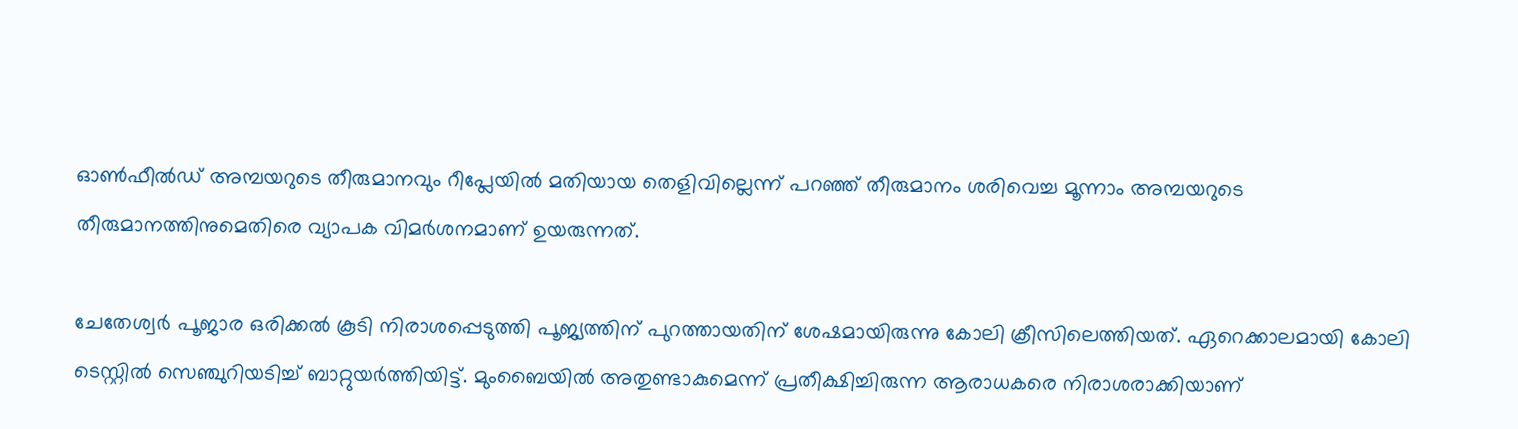ഓണ്‍ഫീല്‍ഡ് അമ്പയറുടെ തീരുമാനവും റീപ്ലേയില്‍ മതിയായ തെളിവില്ലെന്ന് പറഞ്ഞ് തീരുമാനം ശരിവെച്ച മൂന്നാം അമ്പയറുടെ തീരുമാനത്തിനുമെതിരെ വ്യാപക വിമര്‍ശനമാണ് ഉയരുന്നത്.

ചേതേശ്വര്‍ പൂജാര ഒരിക്കല്‍ കൂടി നിരാശപ്പെടുത്തി പൂജ്യത്തിന് പുറത്തായതിന് ശേഷമായിരുന്നു കോലി ക്രീസിലെത്തിയത്. ഏറെക്കാലമായി കോലി ടെസ്റ്റില്‍ സെഞ്ചുറിയടിച്ച് ബാറ്റുയര്‍ത്തിയിട്ട്. മുംബൈയില്‍ അതുണ്ടാകുമെന്ന് പ്രതീക്ഷിച്ചിരുന്ന ആരാധകരെ നിരാശരാക്കിയാണ്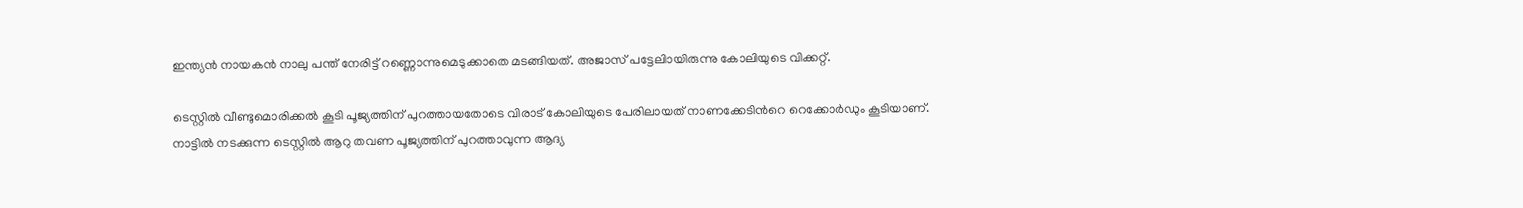ഇന്ത്യന്‍ നായകന്‍ നാലു പന്ത് നേരിട്ട് റണ്ണൊന്നുമെടുക്കാതെ മടങ്ങിയത്. അജാസ് പട്ടേലിായിരുന്നു കോലിയുടെ വിക്കറ്റ്.

ടെസ്റ്റില്‍ വീണ്ടുമൊരിക്കല്‍ കൂടി പൂജ്യത്തിന് പുറത്തായതോടെ വിരാട് കോലിയുടെ പേരിലായത് നാണക്കേടിന്‍റെ റെക്കോര്‍ഡും കൂടിയാണ്. നാട്ടില്‍ നടക്കുന്ന ടെസ്റ്റില്‍ ആറു തവണ പൂജ്യത്തിന് പുറത്താവുന്ന ആദ്യ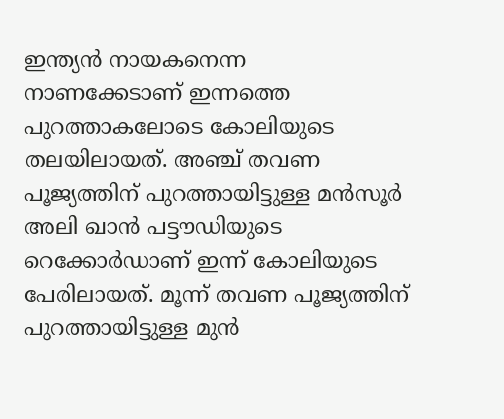ഇന്ത്യന്‍ നായകനെന്ന നാണക്കേടാണ് ഇന്നത്തെ പുറത്താകലോടെ കോലിയുടെ തലയിലായത്. അഞ്ച് തവണ പൂജ്യത്തിന് പുറത്തായിട്ടുള്ള മന്‍സൂര്‍ അലി ഖാന്‍ പട്ടൗഡിയുടെ റെക്കോര്‍ഡാണ് ഇന്ന് കോലിയുടെ പേരിലായത്. മൂന്ന് തവണ പൂജ്യത്തിന് പുറത്തായിട്ടുള്ള മുന്‍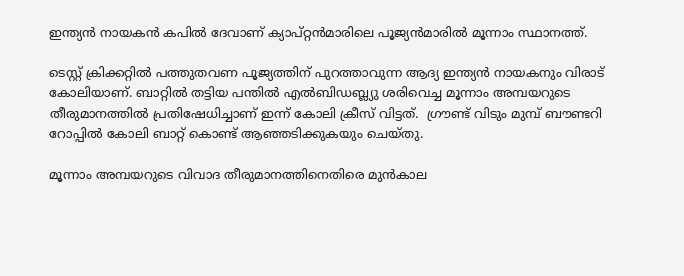ഇന്ത്യന്‍ നായകന്‍ കപില്‍ ദേവാണ് ക്യാപ്റ്റന്‍മാരിലെ പൂജ്യന്‍മാരില്‍ മൂന്നാം സ്ഥാനത്ത്.

ടെസ്റ്റ് ക്രിക്കറ്റില്‍ പത്തുതവണ പൂജ്യത്തിന് പുറത്താവുന്ന ആദ്യ ഇന്ത്യന്‍ നായകനും വിരാട് കോലിയാണ്. ബാറ്റില്‍ തട്ടിയ പന്തില്‍ എല്‍ബിഡബ്ല്യു ശരിവെച്ച മൂന്നാം അമ്പയറുടെ തീരുമാനത്തില്‍ പ്രതിഷേധിച്ചാണ് ഇന്ന് കോലി ക്രീസ് വിട്ടത്.  ഗ്രൗണ്ട് വിടും മുമ്പ് ബൗണ്ടറി റോപ്പില്‍ കോലി ബാറ്റ് കൊണ്ട് ആഞ്ഞടിക്കുകയും ചെയ്തു.

മൂന്നാം അമ്പയറുടെ വിവാദ തീരുമാനത്തിനെതിരെ മുന്‍കാല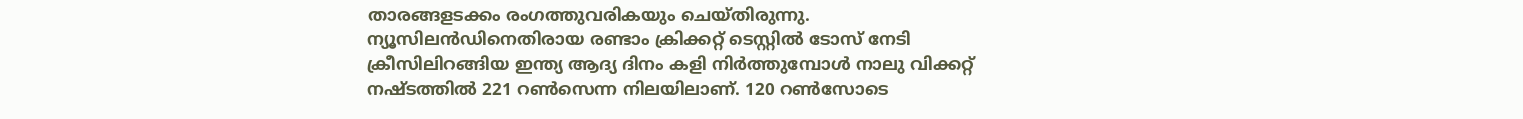താരങ്ങളടക്കം രംഗത്തുവരികയും ചെയ്തിരുന്നു. ന്യൂസിലന്‍ഡിനെതിരായ രണ്ടാം ക്രിക്കറ്റ് ടെസ്റ്റില്‍ ടോസ് നേടി ക്രീസിലിറങ്ങിയ ഇന്ത്യ ആദ്യ ദിനം കളി നിര്‍ത്തുമ്പോള്‍ നാലു വിക്കറ്റ് നഷ്ടത്തില്‍ 221 റണ്‍സെന്ന നിലയിലാണ്. 120 റണ്‍സോടെ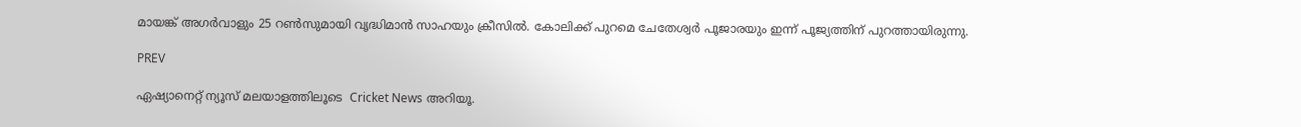മായങ്ക് അഗര്‍വാളും 25 റണ്‍സുമായി വൃദ്ധിമാന്‍ സാഹയും ക്രീസില്‍. കോലിക്ക് പുറമെ ചേതേശ്വര്‍ പൂജാരയും ഇന്ന് പൂജ്യത്തിന് പുറത്തായിരുന്നു.

PREV

ഏഷ്യാനെറ്റ് ന്യൂസ് മലയാളത്തിലൂടെ  Cricket News അറിയൂ.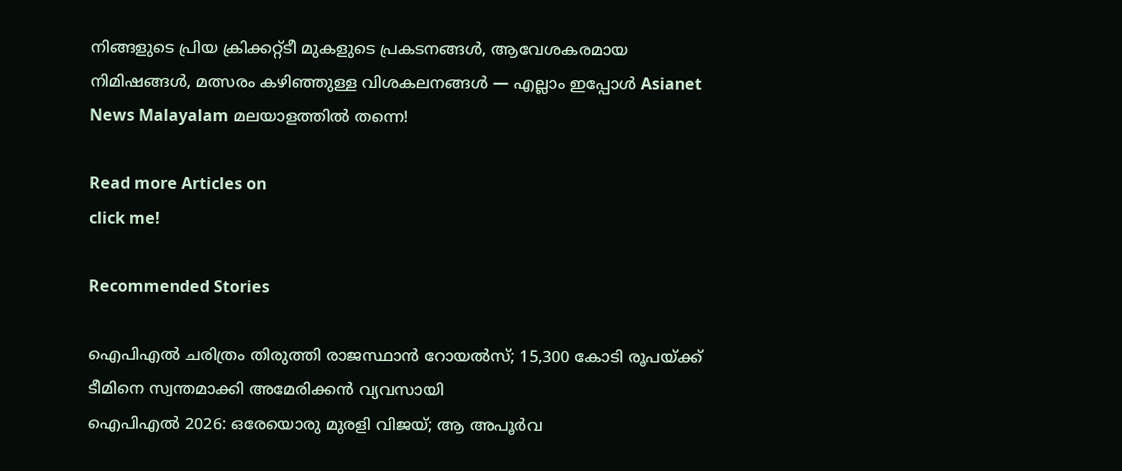നിങ്ങളുടെ പ്രിയ ക്രിക്കറ്റ്ടീ മുകളുടെ പ്രകടനങ്ങൾ, ആവേശകരമായ നിമിഷങ്ങൾ, മത്സരം കഴിഞ്ഞുള്ള വിശകലനങ്ങൾ — എല്ലാം ഇപ്പോൾ Asianet News Malayalam മലയാളത്തിൽ തന്നെ!

Read more Articles on
click me!

Recommended Stories

ഐപിഎൽ ചരിത്രം തിരുത്തി രാജസ്ഥാൻ റോയൽസ്; 15,300 കോടി രൂപയ്ക്ക് ടീമിനെ സ്വന്തമാക്കി അമേരിക്കൻ വ്യവസായി
ഐപിഎല്‍ 2026: ഒരേയൊരു മുരളി വിജയ്; ആ അപൂർവ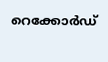റെക്കോർഡ്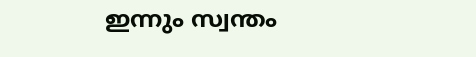ഇന്നും സ്വന്തം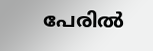പേരില്‍